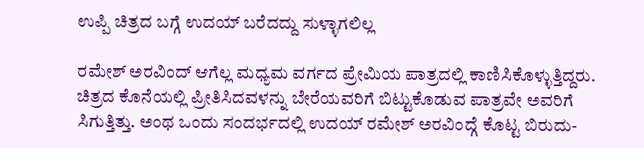ಉಪ್ಪಿ ಚಿತ್ರದ ಬಗ್ಗೆ ಉದಯ್ ಬರೆದದ್ದು ಸುಳ್ಳಾಗಲಿಲ್ಲ

ರಮೇಶ್ ಅರವಿಂದ್ ಆಗೆಲ್ಲ ಮಧ್ಯಮ ವರ್ಗದ ಪ್ರೇಮಿಯ ಪಾತ್ರದಲ್ಲಿ ಕಾಣಿಸಿಕೊಳ್ಳುತ್ತಿದ್ದರು. ಚಿತ್ರದ ಕೊನೆಯಲ್ಲಿ ಪ್ರೀತಿಸಿದವಳನ್ನು ಬೇರೆಯವರಿಗೆ ಬಿಟ್ಟುಕೊಡುವ ಪಾತ್ರವೇ ಅವರಿಗೆ ಸಿಗುತ್ತಿತ್ತು. ಅಂಥ ಒಂದು ಸಂದರ್ಭದಲ್ಲಿ ಉದಯ್ ರಮೇಶ್ ಅರವಿಂದ್ಗೆ ಕೊಟ್ಟ ಬಿರುದು-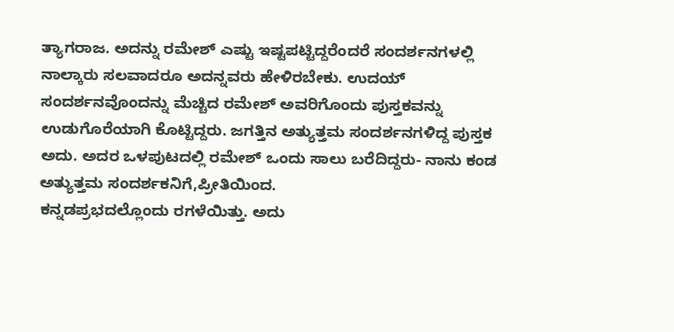ತ್ಯಾಗರಾಜ. ಅದನ್ನು ರಮೇಶ್ ಎಷ್ಟು ಇಷ್ಟಪಟ್ಟಿದ್ದರೆಂದರೆ ಸಂದರ್ಶನಗಳಲ್ಲಿ ನಾಲ್ಕಾರು ಸಲವಾದರೂ ಅದನ್ನವರು ಹೇಳಿರಬೇಕು. ಉದಯ್ ಸಂದರ್ಶನವೊಂದನ್ನು ಮೆಚ್ಚಿದ ರಮೇಶ್ ಅವರಿಗೊಂದು ಪುಸ್ತಕವನ್ನು ಉಡುಗೊರೆಯಾಗಿ ಕೊಟ್ಟಿದ್ದರು. ಜಗತ್ತಿನ ಅತ್ಯುತ್ತಮ ಸಂದರ್ಶನಗಳಿದ್ದ ಪುಸ್ತಕ ಅದು. ಅದರ ಒಳಪುಟದಲ್ಲಿ ರಮೇಶ್ ಒಂದು ಸಾಲು ಬರೆದಿದ್ದರು- ನಾನು ಕಂಡ ಅತ್ಯುತ್ತಮ ಸಂದರ್ಶಕನಿಗೆ,ಪ್ರೀತಿಯಿಂದ.
ಕನ್ನಡಪ್ರಭದಲ್ಲೊಂದು ರಗಳೆಯಿತ್ತು. ಅದು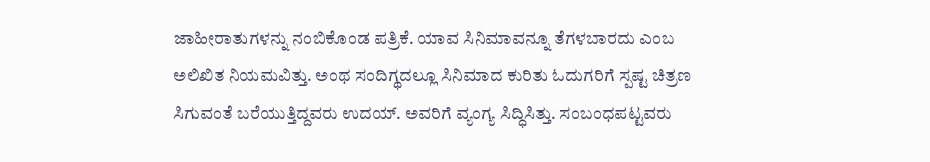ಜಾಹೀರಾತುಗಳನ್ನು ನಂಬಿಕೊಂಡ ಪತ್ರಿಕೆ. ಯಾವ ಸಿನಿಮಾವನ್ನೂ ತೆಗಳಬಾರದು ಎಂಬ ಅಲಿಖಿತ ನಿಯಮವಿತ್ತು. ಅಂಥ ಸಂದಿಗ್ಥದಲ್ಲೂ ಸಿನಿಮಾದ ಕುರಿತು ಓದುಗರಿಗೆ ಸ್ಪಷ್ಟ ಚಿತ್ರಣ ಸಿಗುವಂತೆ ಬರೆಯುತ್ತಿದ್ದವರು ಉದಯ್. ಅವರಿಗೆ ವ್ಯಂಗ್ಯ ಸಿದ್ಧಿಸಿತ್ತು. ಸಂಬಂಧಪಟ್ಟವರು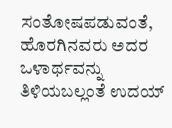ಸಂತೋಷಪಡುವಂತೆ, ಹೊರಗಿನವರು ಅದರ ಒಳಾರ್ಥವನ್ನು ತಿಳಿಯಬಲ್ಲಂತೆ ಉದಯ್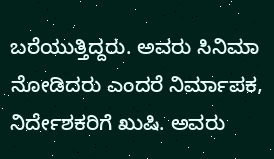ಬರೆಯುತ್ತಿದ್ದರು. ಅವರು ಸಿನಿಮಾ ನೋಡಿದರು ಎಂದರೆ ನಿರ್ಮಾಪಕ, ನಿರ್ದೇಶಕರಿಗೆ ಖುಷಿ. ಅವರು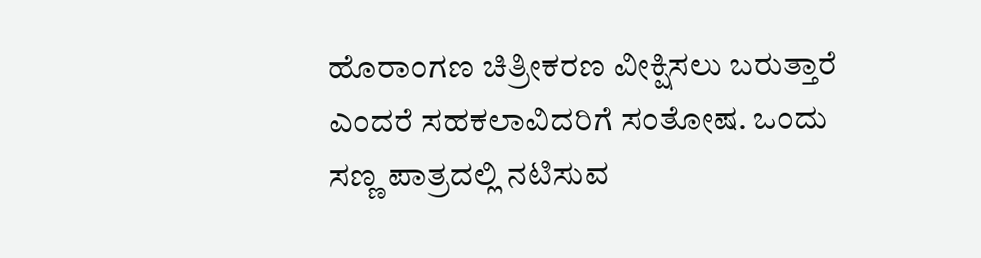ಹೊರಾಂಗಣ ಚಿತ್ರೀಕರಣ ವೀಕ್ಷಿಸಲು ಬರುತ್ತಾರೆ ಎಂದರೆ ಸಹಕಲಾವಿದರಿಗೆ ಸಂತೋಷ. ಒಂದು ಸಣ್ಣ ಪಾತ್ರದಲ್ಲಿ ನಟಿಸುವ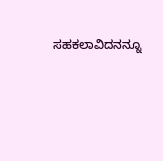ಸಹಕಲಾವಿದನನ್ನೂ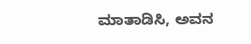ಮಾತಾಡಿಸಿ, ಅವನ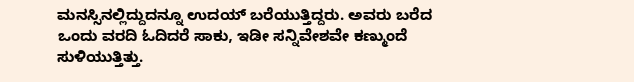ಮನಸ್ಸಿನಲ್ಲಿದ್ದುದನ್ನೂ ಉದಯ್ ಬರೆಯುತ್ತಿದ್ದರು. ಅವರು ಬರೆದ ಒಂದು ವರದಿ ಓದಿದರೆ ಸಾಕು, ಇಡೀ ಸನ್ನಿವೇಶವೇ ಕಣ್ಮುಂದೆ ಸುಳಿಯುತ್ತಿತ್ತು.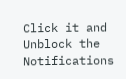Click it and Unblock the Notifications